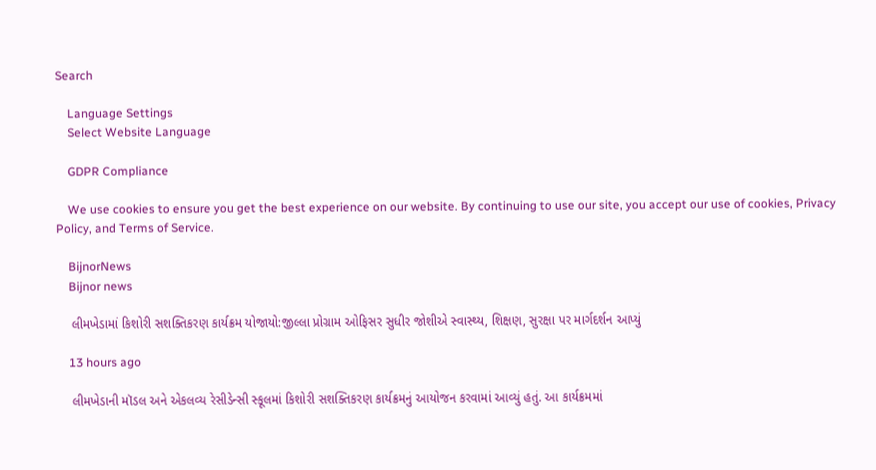Search

    Language Settings
    Select Website Language

    GDPR Compliance

    We use cookies to ensure you get the best experience on our website. By continuing to use our site, you accept our use of cookies, Privacy Policy, and Terms of Service.

    BijnorNews
    Bijnor news

    લીમખેડામાં કિશોરી સશક્તિકરણ કાર્યક્રમ યોજાયો:જીલ્લા પ્રોગ્રામ ઓફિસર સુધીર જોશીએ સ્વાસ્થ્ય, શિક્ષણ, સુરક્ષા પર માર્ગદર્શન આપ્યું

    13 hours ago

    લીમખેડાની મૉડલ અને એકલવ્ય રેસીડેન્સી સ્કૂલમાં કિશોરી સશક્તિકરણ કાર્યક્રમનું આયોજન કરવામાં આવ્યું હતું. આ કાર્યક્રમમાં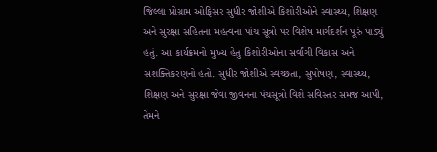જિલ્લા પ્રોગ્રામ ઓફિસર સુધીર જોશીએ કિશોરીઓને સ્વાસ્થ્ય, શિક્ષણ અને સુરક્ષા સહિતના મહત્વના પાંચ સૂત્રો પર વિશેષ માર્ગદર્શન પૂરું પાડ્યું હતું. આ કાર્યક્રમનો મુખ્ય હેતુ કિશોરીઓના સર્વાંગી વિકાસ અને સશક્તિકરણનો હતો. સુધીર જોશીએ સ્વચ્છતા, સુપોષણ, સ્વાસ્થ્ય, શિક્ષણ અને સુરક્ષા જેવા જીવનના પંચસૂત્રો વિશે સવિસ્તર સમજ આપી, તેમને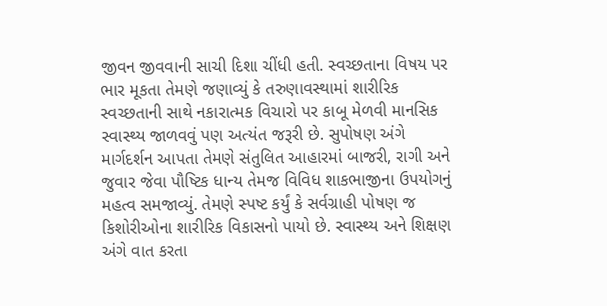જીવન જીવવાની સાચી દિશા ચીંધી હતી. સ્વચ્છતાના વિષય પર ભાર મૂકતા તેમણે જણાવ્યું કે તરુણાવસ્થામાં શારીરિક સ્વચ્છતાની સાથે નકારાત્મક વિચારો પર કાબૂ મેળવી માનસિક સ્વાસ્થ્ય જાળવવું પણ અત્યંત જરૂરી છે. સુપોષણ અંગે માર્ગદર્શન આપતા તેમણે સંતુલિત આહારમાં બાજરી, રાગી અને જુવાર જેવા પૌષ્ટિક ધાન્ય તેમજ વિવિધ શાકભાજીના ઉપયોગનું મહત્વ સમજાવ્યું. તેમણે સ્પષ્ટ કર્યું કે સર્વગ્રાહી પોષણ જ કિશોરીઓના શારીરિક વિકાસનો પાયો છે. સ્વાસ્થ્ય અને શિક્ષણ અંગે વાત કરતા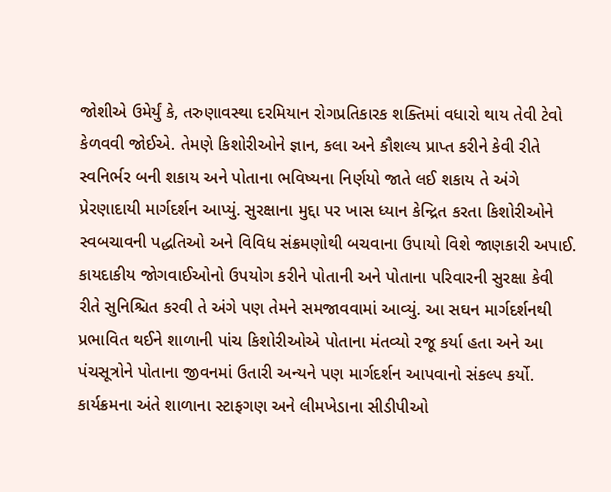જોશીએ ઉમેર્યું કે, તરુણાવસ્થા દરમિયાન રોગપ્રતિકારક શક્તિમાં વધારો થાય તેવી ટેવો કેળવવી જોઈએ. તેમણે કિશોરીઓને જ્ઞાન, કલા અને કૌશલ્ય પ્રાપ્ત કરીને કેવી રીતે સ્વનિર્ભર બની શકાય અને પોતાના ભવિષ્યના નિર્ણયો જાતે લઈ શકાય તે અંગે પ્રેરણાદાયી માર્ગદર્શન આપ્યું. સુરક્ષાના મુદ્દા પર ખાસ ધ્યાન કેન્દ્રિત કરતા કિશોરીઓને સ્વબચાવની પદ્ધતિઓ અને વિવિધ સંક્રમણોથી બચવાના ઉપાયો વિશે જાણકારી અપાઈ. કાયદાકીય જોગવાઈઓનો ઉપયોગ કરીને પોતાની અને પોતાના પરિવારની સુરક્ષા કેવી રીતે સુનિશ્ચિત કરવી તે અંગે પણ તેમને સમજાવવામાં આવ્યું. આ સઘન માર્ગદર્શનથી પ્રભાવિત થઈને શાળાની પાંચ કિશોરીઓએ પોતાના મંતવ્યો રજૂ કર્યા હતા અને આ પંચસૂત્રોને પોતાના જીવનમાં ઉતારી અન્યને પણ માર્ગદર્શન આપવાનો સંકલ્પ કર્યો. કાર્યક્રમના અંતે શાળાના સ્ટાફગણ અને લીમખેડાના સીડીપીઓ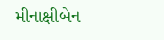મીનાક્ષીબેન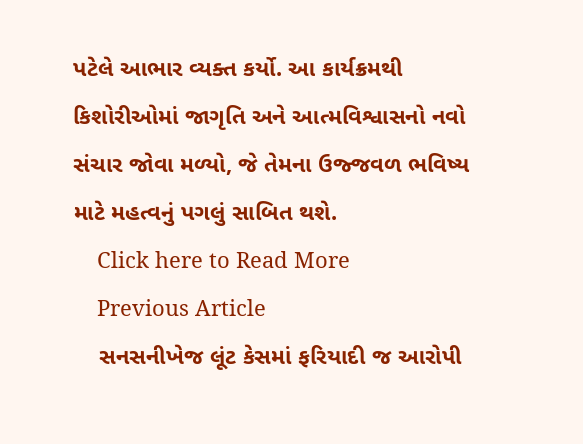પટેલે આભાર વ્યક્ત કર્યો. આ કાર્યક્રમથી કિશોરીઓમાં જાગૃતિ અને આત્મવિશ્વાસનો નવો સંચાર જોવા મળ્યો, જે તેમના ઉજ્જવળ ભવિષ્ય માટે મહત્વનું પગલું સાબિત થશે.
    Click here to Read More
    Previous Article
    સનસનીખેજ લૂંટ કેસમાં ફરિયાદી જ આરોપી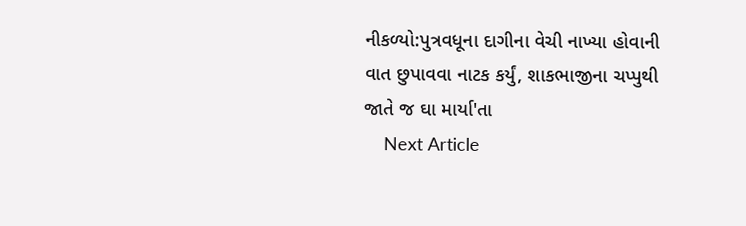નીકળ્યો:પુત્રવધૂના દાગીના વેચી નાખ્યા હોવાની વાત છુપાવવા નાટક કર્યું, શાકભાજીના ચપ્પુથી જાતે જ ઘા માર્યા'તા
    Next Article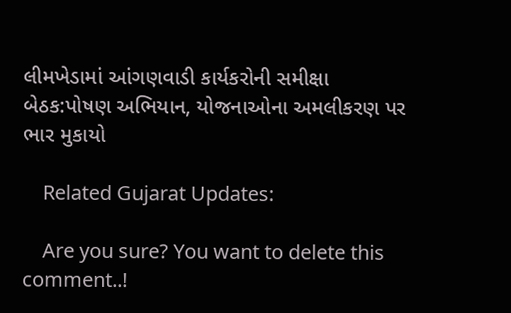લીમખેડામાં આંગણવાડી કાર્યકરોની સમીક્ષા બેઠક:પોષણ અભિયાન, યોજનાઓના અમલીકરણ પર ભાર મુકાયો

    Related Gujarat Updates:

    Are you sure? You want to delete this comment..!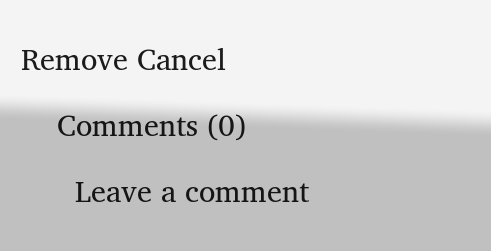Remove Cancel

    Comments (0)

      Leave a comment